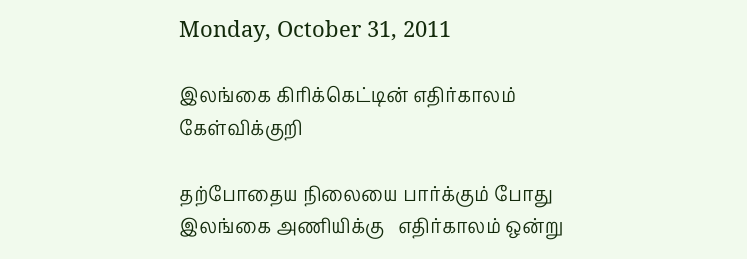Monday, October 31, 2011

இலங்கை கிரிக்கெட்டின் எதிர்காலம் கேள்விக்குறி

தற்போதைய நிலையை பார்க்கும் போது இலங்கை அணியிக்கு   எதிர்காலம் ஒன்று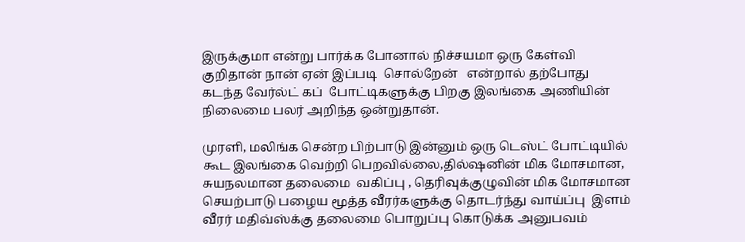இருக்குமா என்று பார்க்க போனால் நிச்சயமா ஒரு கேள்வி குறிதான் நான் ஏன் இப்படி  சொல்றேன்   என்றால் தற்போது  கடந்த வேர்ல்ட் கப்  போட்டிகளுக்கு பிறகு இலங்கை அணியின் நிலைமை பலர் அறிந்த ஒன்றுதான்.

முரளி, மலிங்க சென்ற பிற்பாடு இன்னும் ஒரு டெஸ்ட் போட்டியில் கூட இலங்கை வெற்றி பெறவில்லை,தில்ஷனின் மிக மோசமான, சுயநலமான தலைமை  வகிப்பு , தெரிவுக்குழுவின் மிக மோசமான செயற்பாடு பழைய மூத்த வீரர்களுக்கு தொடர்ந்து வாய்ப்பு  இளம் வீரர் மதிவ்ஸ்க்கு தலைமை பொறுப்பு கொடுக்க அனுபவம்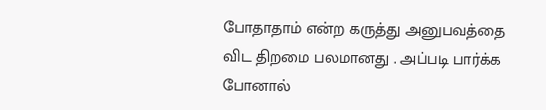போதாதாம் என்ற கருத்து அனுபவத்தை விட திறமை பலமானது . அப்படி பார்க்க போனால்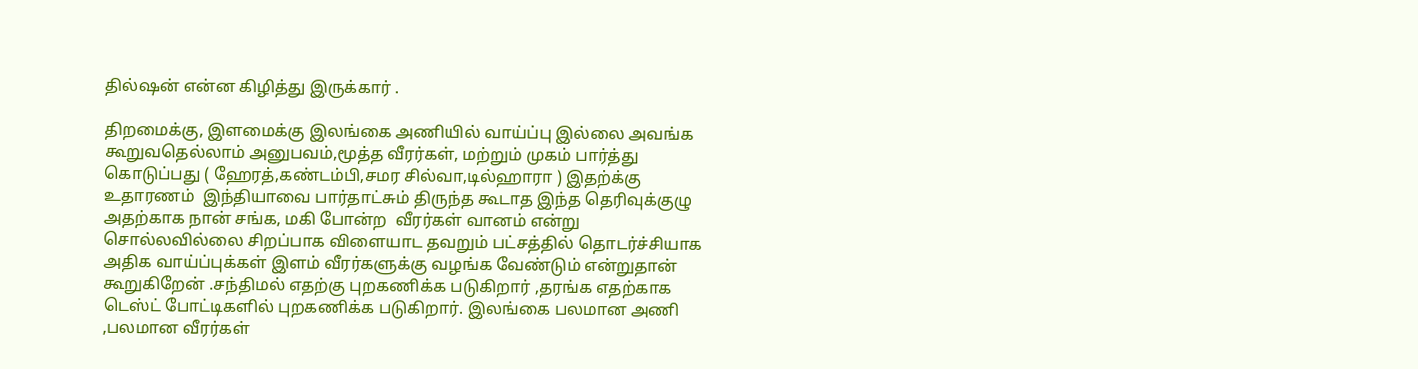தில்ஷன் என்ன கிழித்து இருக்கார் .

திறமைக்கு, இளமைக்கு இலங்கை அணியில் வாய்ப்பு இல்லை அவங்க கூறுவதெல்லாம் அனுபவம்,மூத்த வீரர்கள், மற்றும் முகம் பார்த்து கொடுப்பது ( ஹேரத்,கண்டம்பி,சமர சில்வா,டில்ஹாரா ) இதற்க்கு உதாரணம்  இந்தியாவை பார்தாட்சும் திருந்த கூடாத இந்த தெரிவுக்குழு அதற்காக நான் சங்க, மகி போன்ற  வீரர்கள் வானம் என்று சொல்லவில்லை சிறப்பாக விளையாட தவறும் பட்சத்தில் தொடர்ச்சியாக அதிக வாய்ப்புக்கள் இளம் வீரர்களுக்கு வழங்க வேண்டும் என்றுதான் கூறுகிறேன் .சந்திமல் எதற்கு புறகணிக்க படுகிறார் ,தரங்க எதற்காக டெஸ்ட் போட்டிகளில் புறகணிக்க படுகிறார். இலங்கை பலமான அணி ,பலமான வீரர்கள்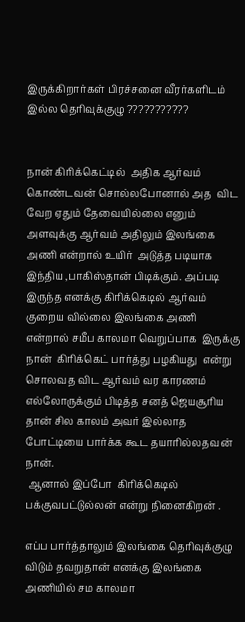இருக்கிறார்கள் பிரச்சனை வீரர்களிடம் இல்ல தெரிவுக்குழு ???????????


நான் கிரிக்கெட்டில்  அதிக ஆர்வம் கொண்டவன் சொல்லபோனால் அத  விட  வேற ஏதும் தேவையில்லை எனும் அளவுக்கு ஆர்வம் அதிலும் இலங்கை அணி என்றால் உயிர்  அடுத்த படியாக இந்திய ,பாகிஸ்தான் பிடிக்கும். அப்படி இருந்த எனக்கு கிரிக்கெடில் ஆர்வம் குறைய வில்லை இலங்கை அணி என்றால் சமீப காலமா வெறுப்பாக  இருக்கு நான்  கிரிக்கெட் பார்த்து பழகியது  என்று சொலவத விட ஆர்வம் வர காரணம் எல்லோருக்கும் பிடித்த சனத் ஜெயசூரிய தான் சில காலம் அவர் இல்லாத போட்டியை பார்க்க கூட தயாரில்லதவன் நான்.
 ஆனால் இப்போ  கிரிக்கெடில்  பக்குவபட்டுல்லன் என்று நினைகிறன் .

எப்ப பார்த்தாலும் இலங்கை தெரிவுக்குழு விடும் தவறுதான் எனக்கு இலங்கை அணியில் சம காலமா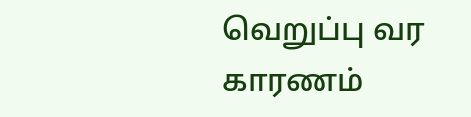வெறுப்பு வர காரணம்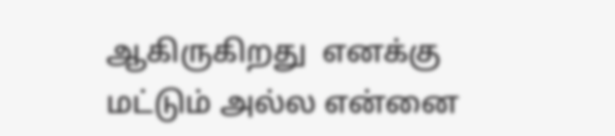ஆகிருகிறது  எனக்கு மட்டும் அல்ல என்னை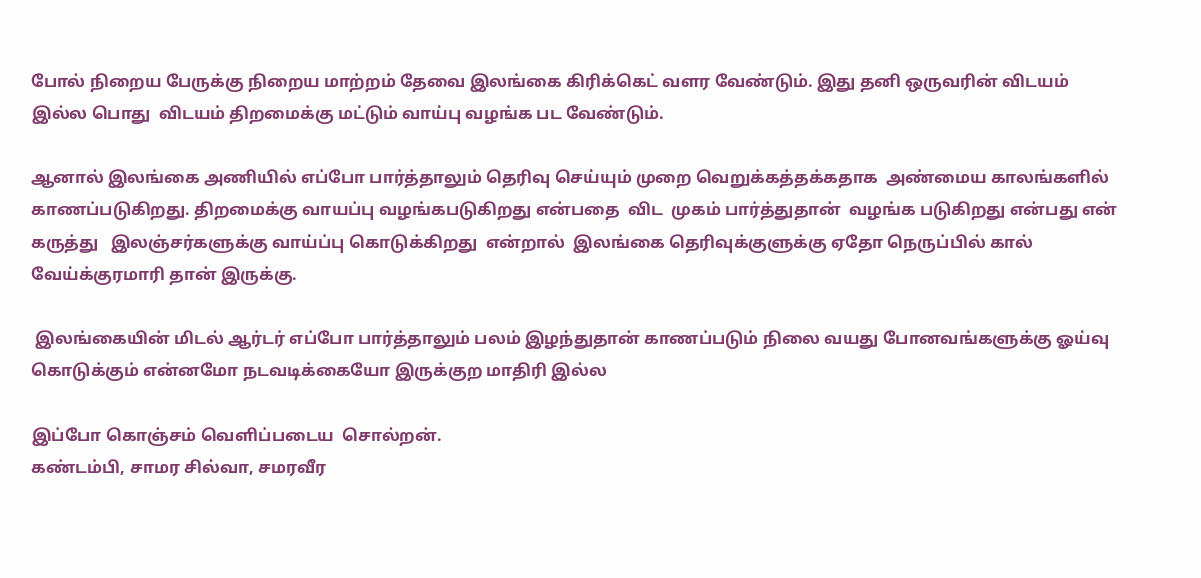போல் நிறைய பேருக்கு நிறைய மாற்றம் தேவை இலங்கை கிரிக்கெட் வளர வேண்டும். இது தனி ஒருவரின் விடயம் இல்ல பொது  விடயம் திறமைக்கு மட்டும் வாய்பு வழங்க பட வேண்டும்.

ஆனால் இலங்கை அணியில் எப்போ பார்த்தாலும் தெரிவு செய்யும் முறை வெறுக்கத்தக்கதாக  அண்மைய காலங்களில் காணப்படுகிறது. திறமைக்கு வாயப்பு வழங்கபடுகிறது என்பதை  விட  முகம் பார்த்துதான்  வழங்க படுகிறது என்பது என் கருத்து   இலஞ்சர்களுக்கு வாய்ப்பு கொடுக்கிறது  என்றால்  இலங்கை தெரிவுக்குளுக்கு ஏதோ நெருப்பில் கால் வேய்க்குரமாரி தான் இருக்கு.

 இலங்கையின் மிடல் ஆர்டர் எப்போ பார்த்தாலும் பலம் இழந்துதான் காணப்படும் நிலை வயது போனவங்களுக்கு ஓய்வு கொடுக்கும் என்னமோ நடவடிக்கையோ இருக்குற மாதிரி இல்ல

இப்போ கொஞ்சம் வெளிப்படைய  சொல்றன்.
கண்டம்பி, சாமர சில்வா, சமரவீர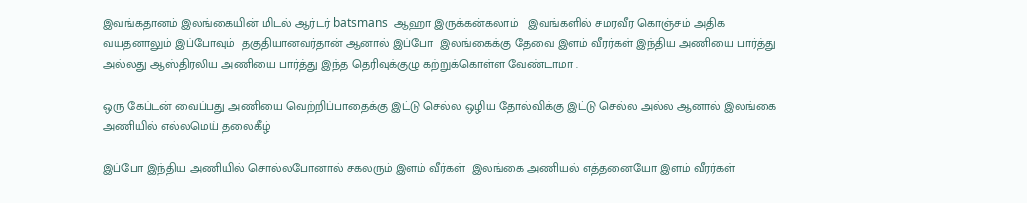இவங்கதானம் இலங்கையின் மிடல் ஆர்டர் batsmans  ஆஹா இருக்கன்கலாம்   இவங்களில் சமரவீர கொஞ்சம் அதிக வயதனாலும் இப்போவும்  தகுதியானவர்தான் ஆனால் இப்போ  இலங்கைக்கு தேவை இளம் வீரர்கள் இந்திய அணியை பார்த்து அல்லது ஆஸ்திரலிய அணியை பார்த்து இந்த தெரிவுக்குழு கற்றுக்கொள்ள வேண்டாமா .

ஒரு கேப்டன் வைப்பது அணியை வெற்றிப்பாதைக்கு இட்டு செல்ல ஒழிய தோல்விக்கு இட்டு செல்ல அல்ல ஆனால் இலங்கை அணியில் எல்லமெய் தலைகீழ்

இப்போ இந்திய அணியில் சொல்லபோனால் சகலரும் இளம் வீர்கள்  இலங்கை அணியல் எத்தனையோ இளம் வீரர்கள்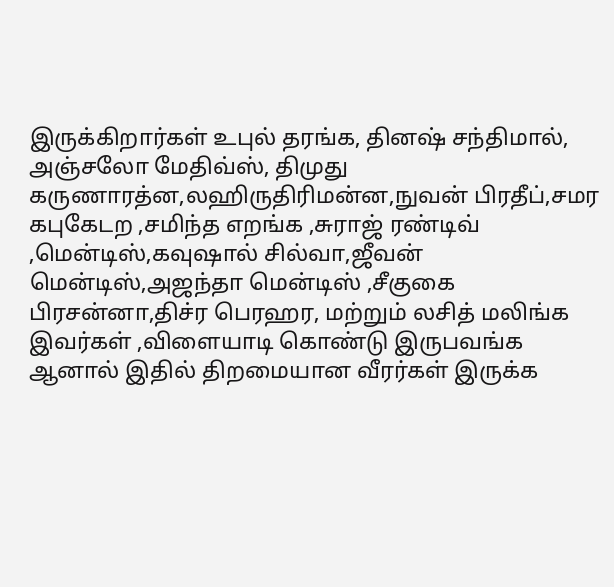இருக்கிறார்கள் உபுல் தரங்க, தினஷ் சந்திமால், அஞ்சலோ மேதிவ்ஸ், திமுது கருணாரத்ன,லஹிருதிரிமன்ன,நுவன் பிரதீப்,சமர கபுகேடற ,சமிந்த எறங்க ,சுராஜ் ரண்டிவ் ,மென்டிஸ்,கவுஷால் சில்வா,ஜீவன்  மென்டிஸ்,அஜந்தா மென்டிஸ் ,சீகுகை பிரசன்னா,திச்ர பெரஹர, மற்றும் லசித் மலிங்க   இவர்கள் ,விளையாடி கொண்டு இருபவங்க  ஆனால் இதில் திறமையான வீரர்கள் இருக்க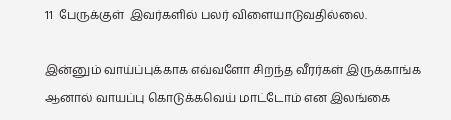11  பேருக்குள்  இவர்களில் பலர் விளையாடுவதில்லை.

இன்னும் வாய்ப்புக்காக எவ்வளோ சிறந்த வீரர்கள் இருக்காங்க ஆனால் வாயப்பு கொடுக்கவெய் மாட்டோம் என இலங்கை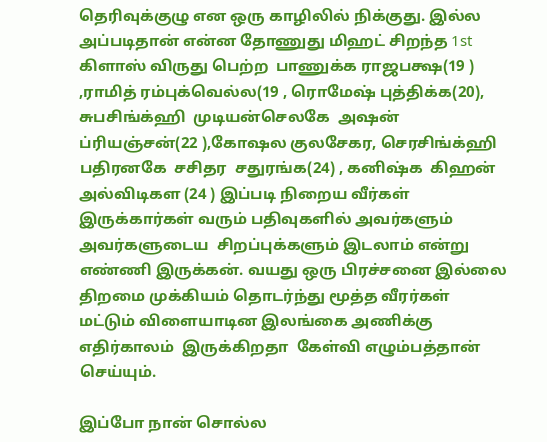தெரிவுக்குழு என ஒரு காழிலில் நிக்குது. இல்ல அப்படிதான் என்ன தோணுது மிஹட் சிறந்த 1st கிளாஸ் விருது பெற்ற  பாணுக்க ராஜபக்ஷ(19 ) ,ராமித் ரம்புக்வெல்ல(19 , ரொமேஷ் புத்திக்க(20), சுபசிங்க்ஹி  முடியன்செலகே  அஷன்  ப்ரியஞ்சன்(22 ),கோஷல குலசேகர, செரசிங்க்ஹி  பதிரனகே  சசிதர  சதுரங்க(24) , கனிஷ்க  கிஹன்  அல்விடிகள (24 ) இப்படி நிறைய வீர்கள் இருக்கார்கள் வரும் பதிவுகளில் அவர்களும் அவர்களுடைய  சிறப்புக்களும் இடலாம் என்று எண்ணி இருக்கன். வயது ஒரு பிரச்சனை இல்லை திறமை முக்கியம் தொடர்ந்து மூத்த வீரர்கள் மட்டும் விளையாடின இலங்கை அணிக்கு  எதிர்காலம்  இருக்கிறதா  கேள்வி எழும்பத்தான் செய்யும்.

இப்போ நான் சொல்ல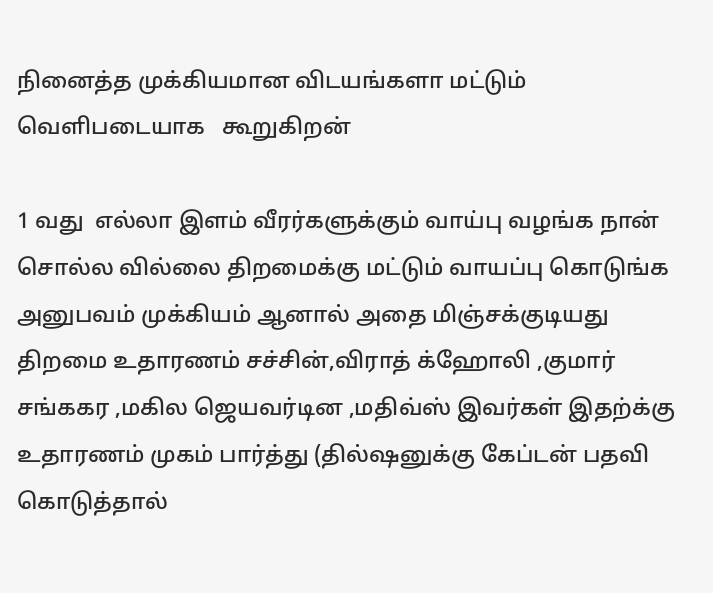நினைத்த முக்கியமான விடயங்களா மட்டும் வெளிபடையாக   கூறுகிறன்

1 வது  எல்லா இளம் வீரர்களுக்கும் வாய்பு வழங்க நான் சொல்ல வில்லை திறமைக்கு மட்டும் வாயப்பு கொடுங்க அனுபவம் முக்கியம் ஆனால் அதை மிஞ்சக்குடியது திறமை உதாரணம் சச்சின்,விராத் க்ஹோலி ,குமார் சங்ககர ,மகில ஜெயவர்டின ,மதிவ்ஸ் இவர்கள் இதற்க்கு உதாரணம் முகம் பார்த்து (தில்ஷனுக்கு கேப்டன் பதவி கொடுத்தால்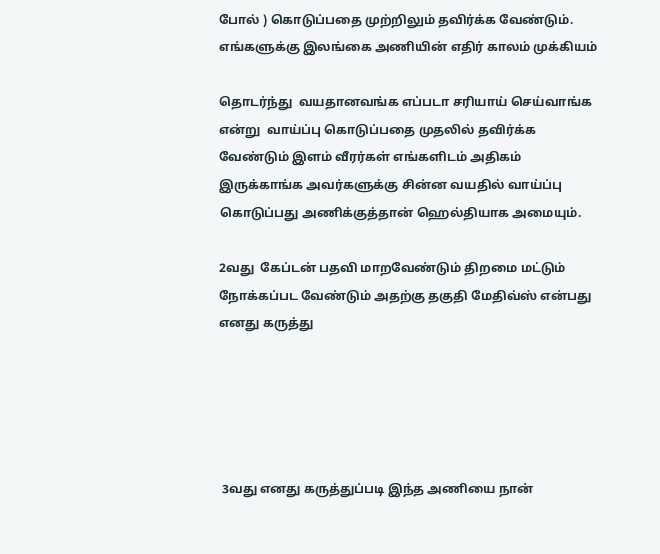போல் ) கொடுப்பதை முற்றிலும் தவிர்க்க வேண்டும். எங்களுக்கு இலங்கை அணியின் எதிர் காலம் முக்கியம்

தொடர்ந்து  வயதானவங்க எப்படா சரியாய் செய்வாங்க என்று  வாய்ப்பு கொடுப்பதை முதலில் தவிர்க்க வேண்டும் இளம் வீரர்கள் எங்களிடம் அதிகம் இருக்காங்க அவர்களுக்கு சின்ன வயதில் வாய்ப்பு கொடுப்பது அணிக்குத்தான் ஹெல்தியாக அமையும்.

2வது  கேப்டன் பதவி மாறவேண்டும் திறமை மட்டும் நோக்கப்பட வேண்டும் அதற்கு தகுதி மேதிவ்ஸ் என்பது எனது கருத்து





 3வது எனது கருத்துப்படி இந்த அணியை நான்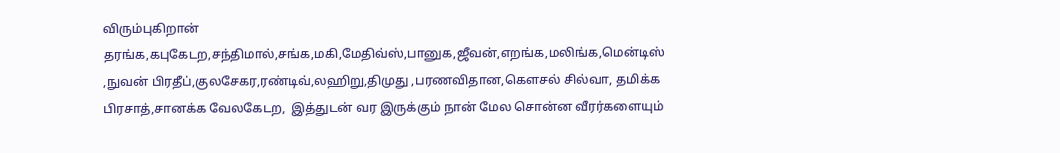விரும்புகிறான் தரங்க,கபுகேடற,சந்திமால்,சங்க,மகி,மேதிவ்ஸ்,பானுக,ஜீவன்,எறங்க,மலிங்க,மென்டிஸ் ,நுவன் பிரதீப்,குலசேகர,ரண்டிவ்,லஹிறு,திமுது ,பரணவிதான,கௌசல் சில்வா, தமிக்க பிரசாத்,சானக்க வேலகேடற,  இத்துடன் வர இருக்கும் நான் மேல சொன்ன வீரர்களையும்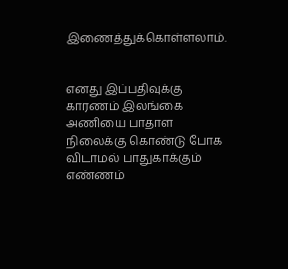இணைத்துக்கொள்ளலாம்.


எனது இப்பதிவுக்கு காரணம் இலங்கை அணியை பாதாள நிலைக்கு கொண்டு போக விடாமல் பாதுகாக்கும் எண்ணம்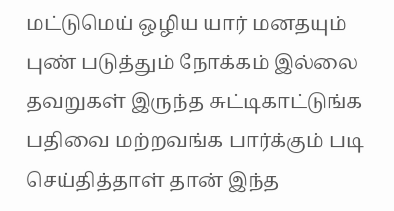மட்டுமெய் ஒழிய யார் மனதயும் புண் படுத்தும் நோக்கம் இல்லை தவறுகள் இருந்த சுட்டிகாட்டுங்க பதிவை மற்றவங்க பார்க்கும் படி செய்தித்தாள் தான் இந்த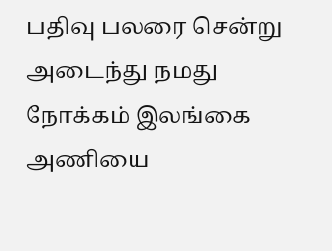பதிவு பலரை சென்று அடைந்து நமது நோக்கம் இலங்கை அணியை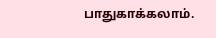பாதுகாக்கலாம்.